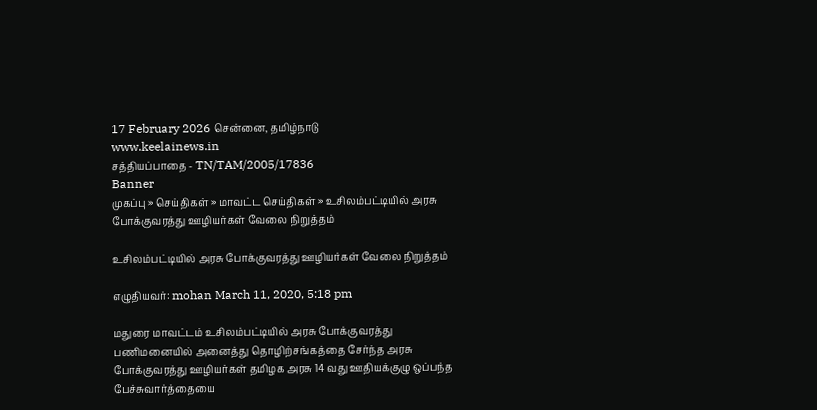17 February 2026 சென்னை, தமிழ்நாடு
www.keelainews.in
சத்தியப்பாதை - TN/TAM/2005/17836
Banner
முகப்பு » செய்திகள் » மாவட்ட செய்திகள் » உசிலம்பட்டியில் அரசு போக்குவரத்து ஊழியர்கள் வேலை நிறுத்தம்

உசிலம்பட்டியில் அரசு போக்குவரத்து ஊழியர்கள் வேலை நிறுத்தம்

எழுதியவர்: mohan March 11, 2020, 5:18 pm

மதுரை மாவட்டம் உசிலம்பட்டியில் அரசு போக்குவரத்து பணிமனையில் அனைத்து தொழிற்சங்கத்தை சேர்ந்த அரசு போக்குவரத்து ஊழியர்கள் தமிழக அரசு 14 வது ஊதியக்குழு ஒப்பந்த பேச்சுவார்த்தையை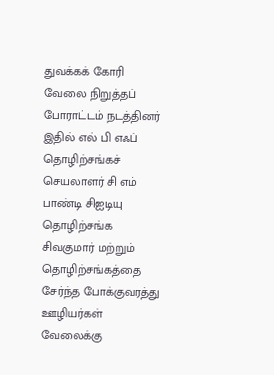துவக்கக் கோரி வேலை நிறுத்தப் போராட்டம் நடத்தினர் இதில் எல் பி எஃப் தொழிற்சங்கச் செயலாளர் சி எம் பாண்டி சிஐடியு தொழிற்சங்க சிவகுமார் மற்றும் தொழிற்சங்கத்தை சேர்ந்த போக்குவரத்து ஊழியர்கள் வேலைக்கு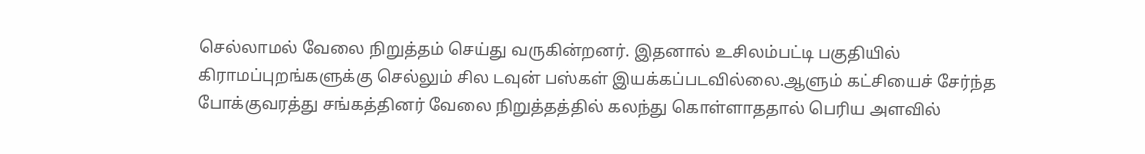செல்லாமல் வேலை நிறுத்தம் செய்து வருகின்றனர். இதனால் உசிலம்பட்டி பகுதியில் கிராமப்புறங்களுக்கு செல்லும் சில டவுன் பஸ்கள் இயக்கப்படவில்லை.ஆளும் கட்சியைச் சேர்ந்த போக்குவரத்து சங்கத்தினர் வேலை நிறுத்தத்தில் கலந்து கொள்ளாததால் பெரிய அளவில்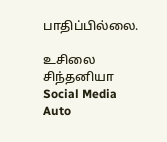பாதிப்பில்லை.

உசிலை சிந்தனியா
Social Media Auto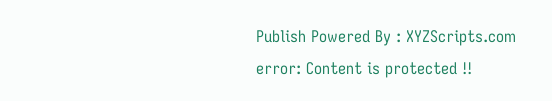Publish Powered By : XYZScripts.com
error: Content is protected !!